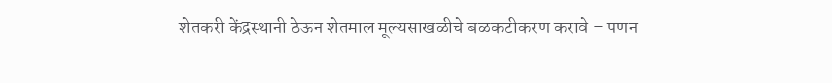शेतकरी केंद्रस्थानी ठेऊन शेतमाल मूल्यसाखळीचे बळकटीकरण करावे – पणन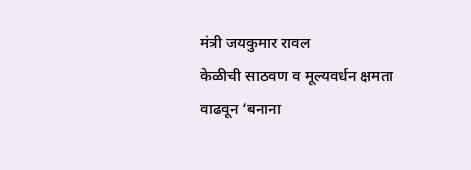मंत्री जयकुमार रावल
केळीची साठवण व मूल्यवर्धन क्षमता वाढवून ‘बनाना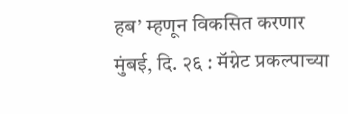हब’ म्हणून विकसित करणार
मुंबई, दि. २६ : मॅग्नेट प्रकल्पाच्या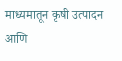माध्यमातून कृषी उत्पादन आणि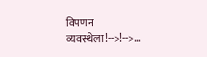विपणन व्यवस्थेला!-->!-->…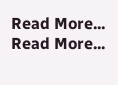Read More...
Read More...